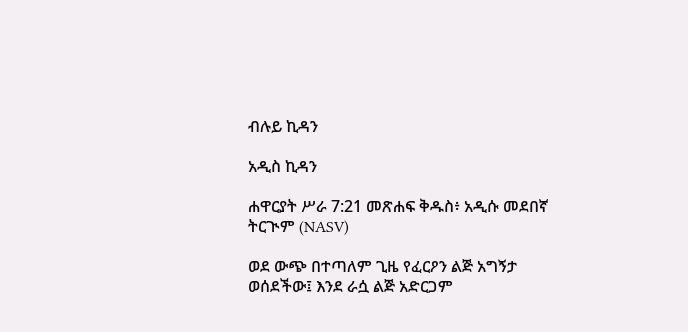ብሉይ ኪዳን

አዲስ ኪዳን

ሐዋርያት ሥራ 7:21 መጽሐፍ ቅዱስ፥ አዲሱ መደበኛ ትርጒም (NASV)

ወደ ውጭ በተጣለም ጊዜ የፈርዖን ልጅ አግኝታ ወሰደችው፤ እንደ ራሷ ልጅ አድርጋም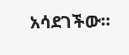አሳደገችው።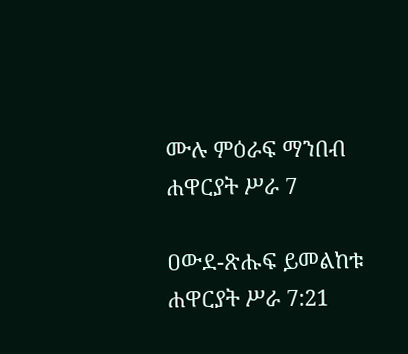ሙሉ ምዕራፍ ማንበብ ሐዋርያት ሥራ 7

ዐውደ-ጽሑፍ ይመልከቱ ሐዋርያት ሥራ 7:21